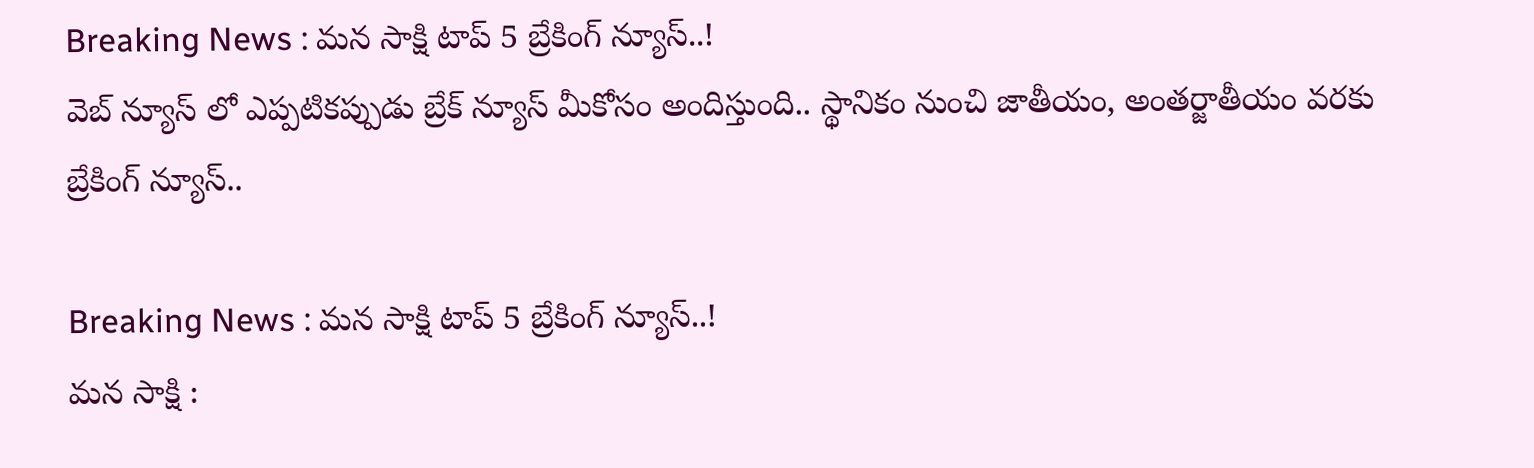Breaking News : మన సాక్షి టాప్ 5 బ్రేకింగ్ న్యూస్..!
వెబ్ న్యూస్ లో ఎప్పటికప్పుడు బ్రేక్ న్యూస్ మీకోసం అందిస్తుంది.. స్థానికం నుంచి జాతీయం, అంతర్జాతీయం వరకు బ్రేకింగ్ న్యూస్..

Breaking News : మన సాక్షి టాప్ 5 బ్రేకింగ్ న్యూస్..!
మన సాక్షి :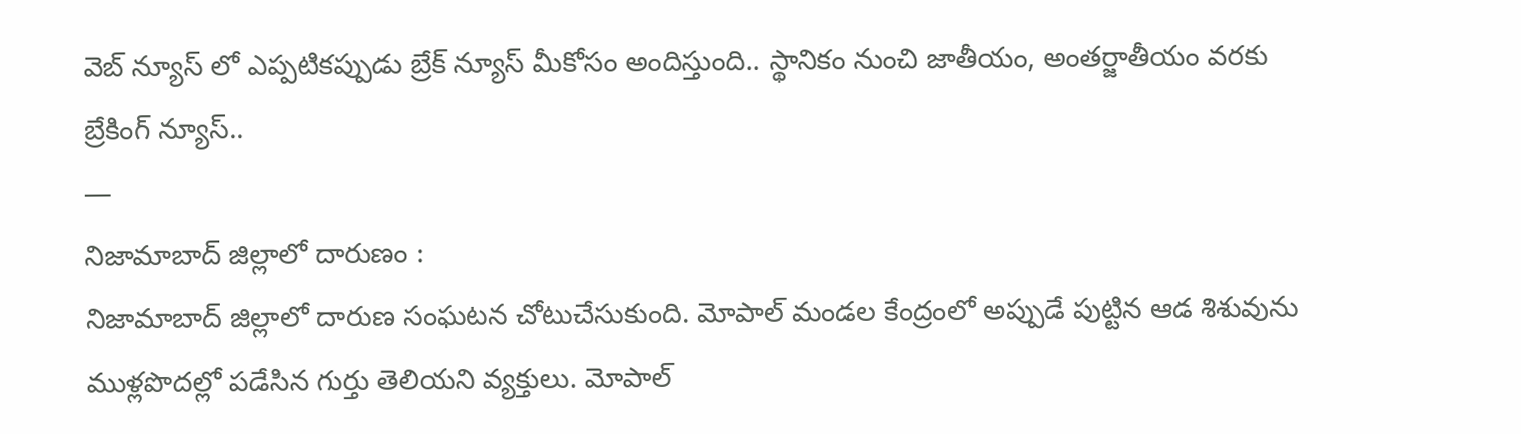వెబ్ న్యూస్ లో ఎప్పటికప్పుడు బ్రేక్ న్యూస్ మీకోసం అందిస్తుంది.. స్థానికం నుంచి జాతీయం, అంతర్జాతీయం వరకు బ్రేకింగ్ న్యూస్..
—
నిజామాబాద్ జిల్లాలో దారుణం :
నిజామాబాద్ జిల్లాలో దారుణ సంఘటన చోటుచేసుకుంది. మోపాల్ మండల కేంద్రంలో అప్పుడే పుట్టిన ఆడ శిశువును ముళ్లపొదల్లో పడేసిన గుర్తు తెలియని వ్యక్తులు. మోపాల్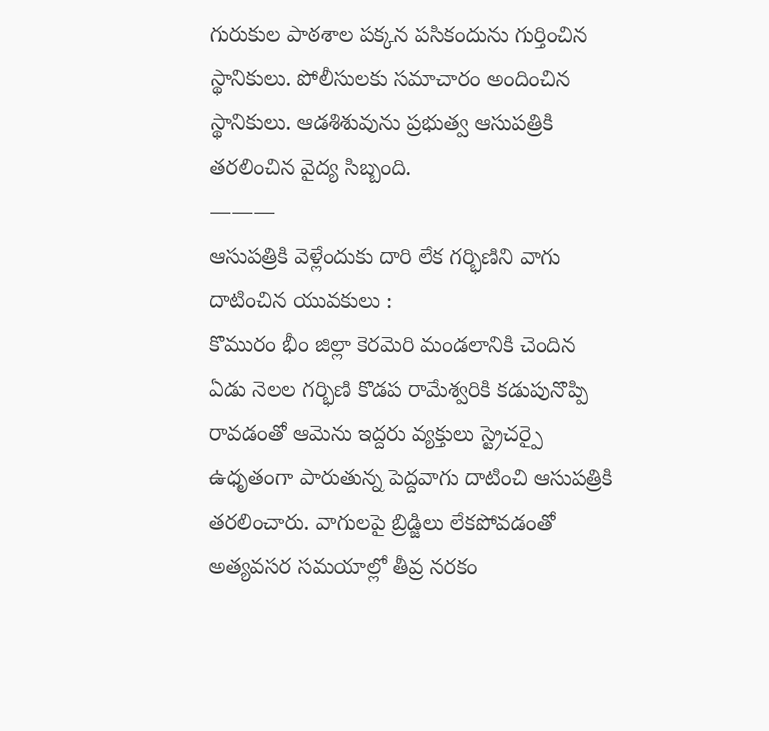గురుకుల పాఠశాల పక్కన పసికందును గుర్తించిన స్థానికులు. పోలీసులకు సమాచారం అందించిన స్థానికులు. ఆడశిశువును ప్రభుత్వ ఆసుపత్రికి తరలించిన వైద్య సిబ్బంది.
———
ఆసుపత్రికి వెళ్లేందుకు దారి లేక గర్భిణిని వాగు దాటించిన యువకులు :
కొమురం భీం జిల్లా కెరమెరి మండలానికి చెందిన ఏడు నెలల గర్భిణి కొడప రామేశ్వరికి కడుపునొప్పి రావడంతో ఆమెను ఇద్దరు వ్యక్తులు స్ట్రెచర్పై ఉధృతంగా పారుతున్న పెద్దవాగు దాటించి ఆసుపత్రికి తరలించారు. వాగులపై బ్రిడ్జిలు లేకపోవడంతో అత్యవసర సమయాల్లో తీవ్ర నరకం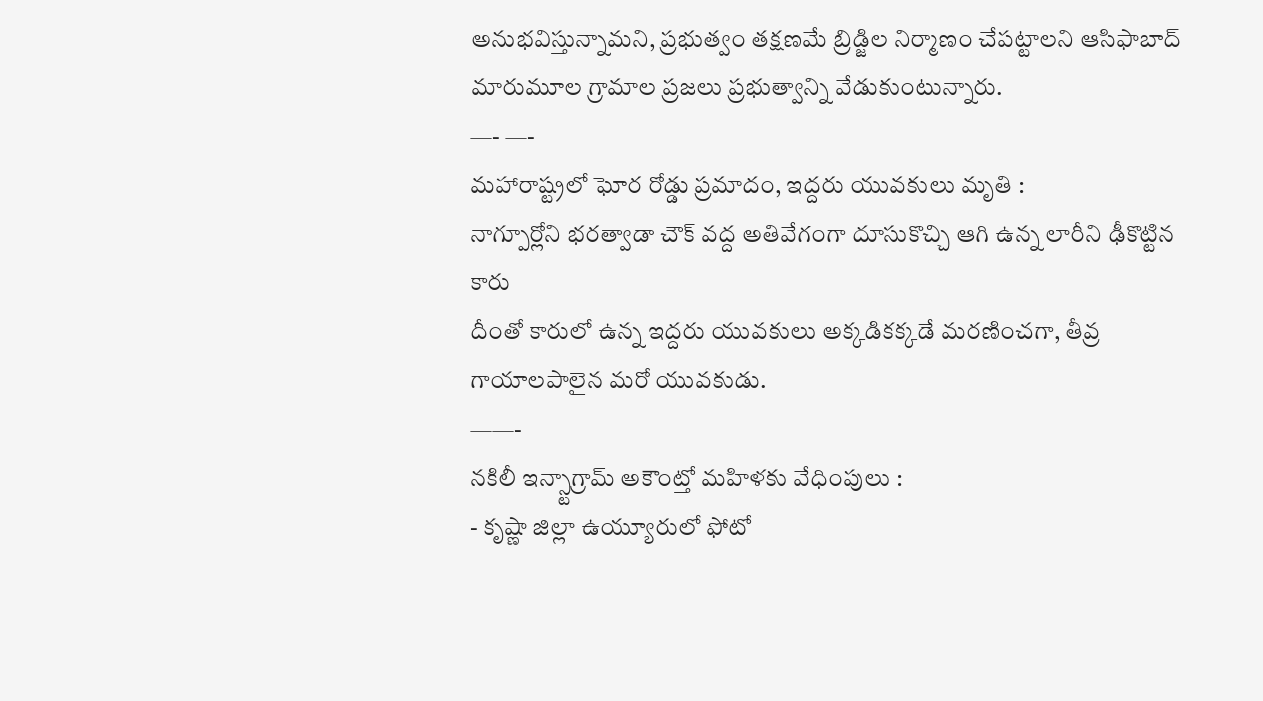అనుభవిస్తున్నామని, ప్రభుత్వం తక్షణమే బ్రిడ్జిల నిర్మాణం చేపట్టాలని ఆసిఫాబాద్ మారుమూల గ్రామాల ప్రజలు ప్రభుత్వాన్ని వేడుకుంటున్నారు.
—- —-
మహారాష్ట్రలో ఘోర రోడ్డు ప్రమాదం, ఇద్దరు యువకులు మృతి :
నాగ్పూర్లోని భరత్వాడా చౌక్ వద్ద అతివేగంగా దూసుకొచ్చి ఆగి ఉన్న లారీని ఢీకొట్టిన కారు
దీంతో కారులో ఉన్న ఇద్దరు యువకులు అక్కడికక్కడే మరణించగా, తీవ్ర గాయాలపాలైన మరో యువకుడు.
——-
నకిలీ ఇన్స్టాగ్రామ్ అకౌంట్తో మహిళకు వేధింపులు :
- కృష్ణా జిల్లా ఉయ్యూరులో ఫోటో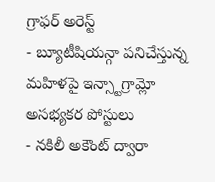గ్రాఫర్ అరెస్ట్
- బ్యూటీషియన్గా పనిచేస్తున్న మహిళపై ఇన్స్టాగ్రామ్లో అసభ్యకర పోస్టులు
- నకిలీ అకౌంట్ ద్వారా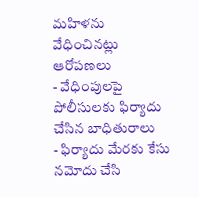మహిళను వేధించినట్లు ఆరోపణలు
- వేధింపులపై పోలీసులకు ఫిర్యాదు చేసిన బాధితురాలు
- ఫిర్యాదు మేరకు కేసు నమోదు చేసి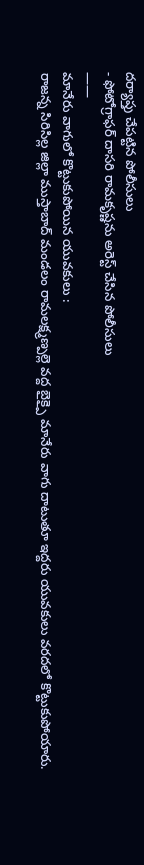దర్యాప్తు చేపట్టిన పోలీసులు
- ఫోటోగ్రాఫర్ దాసరి రామకృష్ణను అరెస్ట్ చేసిన పోలీసులు
——
మానేరు వాగులో కొట్టుకుపోయిన యువకులు :
రాజన్న సిరిసిల్ల జిల్లా ముస్తాబాద్ మండలం రామలక్ష్మణ్పల్లె వద్ద బైక్పై మానేరు వాగు దాటుతూ ఇద్దరు యువకులు వరదలో కొట్టుకుపోయారు.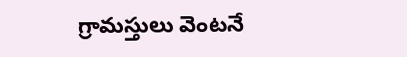గ్రామస్తులు వెంటనే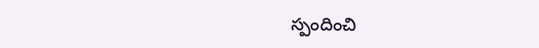స్పందించి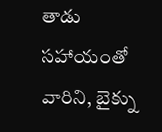తాడు సహాయంతో వారిని, బైక్ను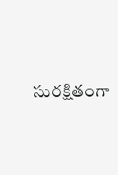సురక్షితంగా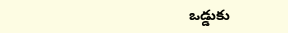ఒడ్డుకు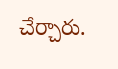చేర్చారు.